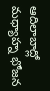ఆదిలాబాద్లో మధ్యాహ్న భోజన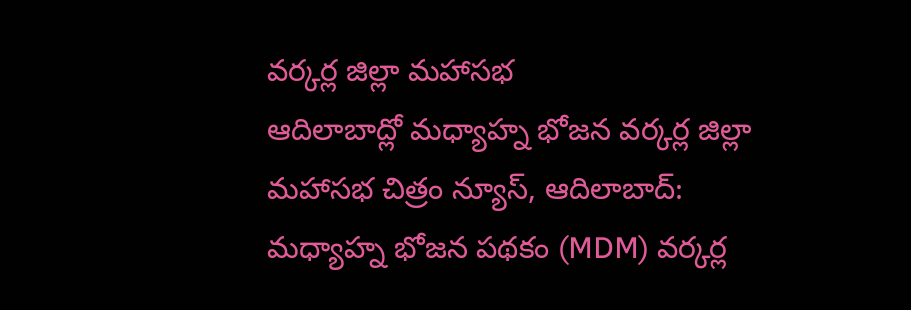వర్కర్ల జిల్లా మహాసభ
ఆదిలాబాద్లో మధ్యాహ్న భోజన వర్కర్ల జిల్లా మహాసభ చిత్రం న్యూస్, ఆదిలాబాద్: మధ్యాహ్న భోజన పథకం (MDM) వర్కర్ల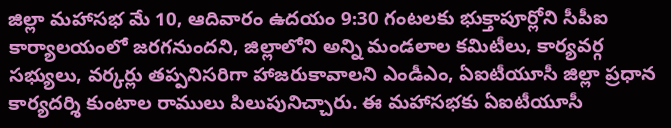జిల్లా మహాసభ మే 10, ఆదివారం ఉదయం 9:30 గంటలకు భుక్తాపూర్లోని సీపీఐ కార్యాలయంలో జరగనుందని, జిల్లాలోని అన్ని మండలాల కమిటీలు, కార్యవర్గ సభ్యులు, వర్కర్లు తప్పనిసరిగా హాజరుకావాలని ఎండీఎం, ఏఐటీయూసీ జిల్లా ప్రధాన కార్యదర్శి కుంటాల రాములు పిలుపునిచ్చారు. ఈ మహాసభకు ఏఐటీయూసీ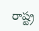రాష్ట్ర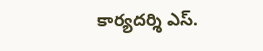కార్యదర్శి ఎస్.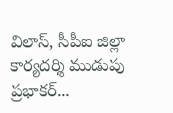విలాస్, సీపీఐ జిల్లా కార్యదర్శి ముడుపు ప్రభాకర్...